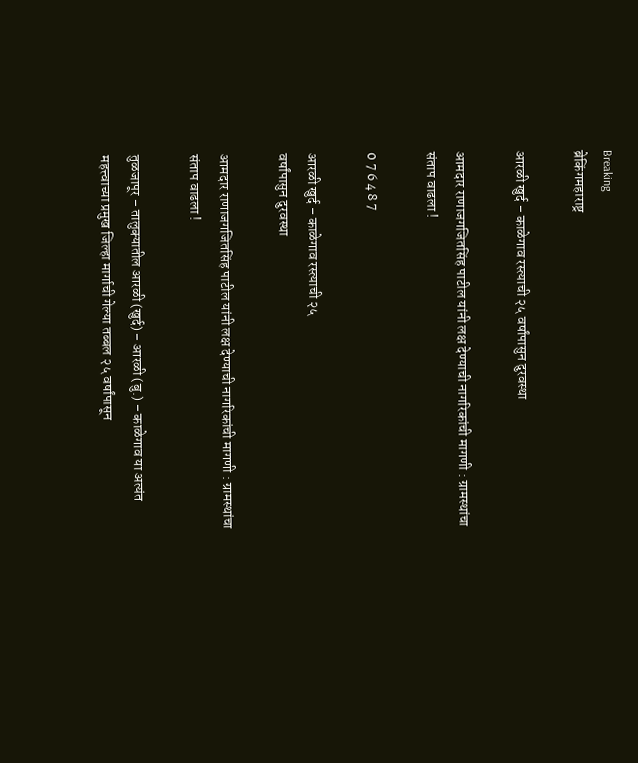Breaking
ब्रेकिंगमहाराष्ट्र

आरळी खुर्द – काळेगाव रस्त्याची २५ वर्षांपासुन दुरवस्था

आमदार राणाजगजितसिंह पाटील यांनी लक्ष देण्याची नागरिकांची मागणी : ग्रामस्थांचा संताप वाढला !

0 7 6 4 8 7

आरळी खुर्द – काळेगाव रस्त्याची २५
वर्षांपासुन दुरवस्था

आमदार राणाजगजितसिंह पाटील यांनी लक्ष देण्याची नागरिकांची मागणी : ग्रामस्थांचा संताप वाढला !

तुळजापूर – तालुक्यातील आरळी (खुर्द) – आरळी (बु.) – काळेगाव या अत्यंत महत्त्वाच्या प्रमुख जिल्हा मार्गाची गेल्या तब्बल २५ वर्षांपासून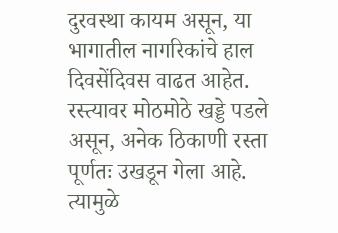दुरवस्था कायम असून, या भागातील नागरिकांचे हाल दिवसेंदिवस वाढत आहेत. रस्त्यावर मोठमोठे खड्डे पडले असून, अनेक ठिकाणी रस्ता पूर्णतः उखडून गेला आहे. त्यामुळे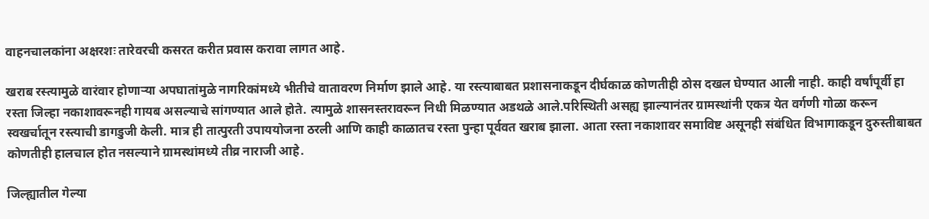वाहनचालकांना अक्षरशः तारेवरची कसरत करीत प्रवास करावा लागत आहे.

खराब रस्त्यामुळे वारंवार होणाऱ्या अपघातांमुळे नागरिकांमध्ये भीतीचे वातावरण निर्माण झाले आहे. या रस्त्याबाबत प्रशासनाकडून दीर्घकाळ कोणतीही ठोस दखल घेण्यात आली नाही. काही वर्षांपूर्वी हा रस्ता जिल्हा नकाशावरूनही गायब असल्याचे सांगण्यात आले होते. त्यामुळे शासनस्तरावरून निधी मिळण्यात अडथळे आले.परिस्थिती असह्य झाल्यानंतर ग्रामस्थांनी एकत्र येत वर्गणी गोळा करून स्वखर्चातून रस्त्याची डागडुजी केली. मात्र ही तात्पुरती उपाययोजना ठरली आणि काही काळातच रस्ता पुन्हा पूर्ववत खराब झाला. आता रस्ता नकाशावर समाविष्ट असूनही संबंधित विभागाकडून दुरुस्तीबाबत कोणतीही हालचाल होत नसल्याने ग्रामस्थांमध्ये तीव्र नाराजी आहे.

जिल्ह्यातील गेल्या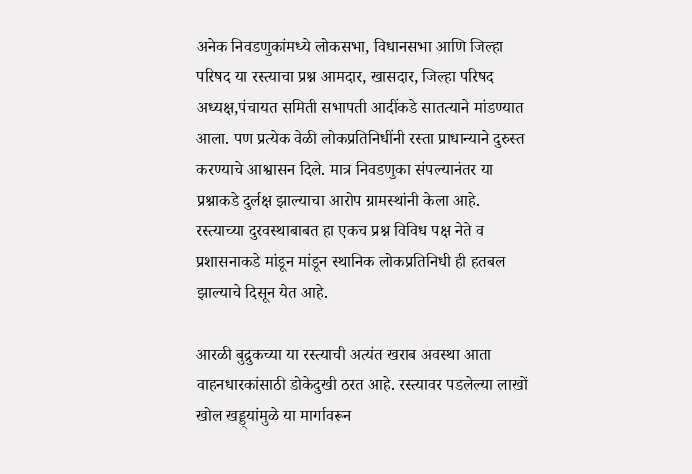अनेक निवडणुकांमध्ये लोकसभा, विधानसभा आणि जिल्हा परिषद या रस्त्याचा प्रश्न आमदार, खासदार, जिल्हा परिषद अध्यक्ष,पंचायत समिती सभापती आदींकडे सातत्याने मांडण्यात आला. पण प्रत्येक वेळी लोकप्रतिनिधींनी रस्ता प्राधान्याने दुरुस्त करण्याचे आश्वासन दिले. मात्र निवडणुका संपल्यानंतर या प्रश्नाकडे दुर्लक्ष झाल्याचा आरोप ग्रामस्थांनी केला आहे. रस्त्याच्या दुरवस्थाबाबत हा एकच प्रश्न विविध पक्ष नेते व प्रशासनाकडे मांडून मांडून स्थानिक लोकप्रतिनिधी ही हतबल झाल्याचे दिसून येत आहे.

आरळी बुद्रुकच्या या रस्त्याची अत्यंत खराब अवस्था आता वाहनधारकांसाठी डोकेदुखी ठरत आहे. रस्त्यावर पडलेल्या लाखों खोल खड्ड्यांमुळे या मार्गावरून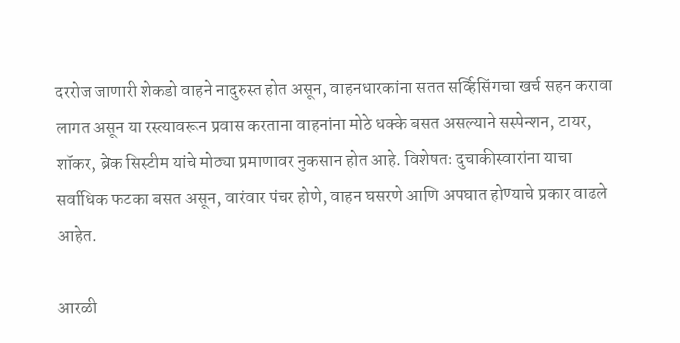दररोज जाणारी शेकडो वाहने नादुरुस्त होत असून, वाहनधारकांना सतत सर्व्हिसिंगचा खर्च सहन करावा लागत असून या रस्त्यावरून प्रवास करताना वाहनांना मोठे धक्के बसत असल्याने सस्पेन्शन, टायर, शॉकर, ब्रेक सिस्टीम यांचे मोठ्या प्रमाणावर नुकसान होत आहे. विशेषतः दुचाकीस्वारांना याचा सर्वाधिक फटका बसत असून, वारंवार पंचर होणे, वाहन घसरणे आणि अपघात होण्याचे प्रकार वाढले आहेत.

आरळी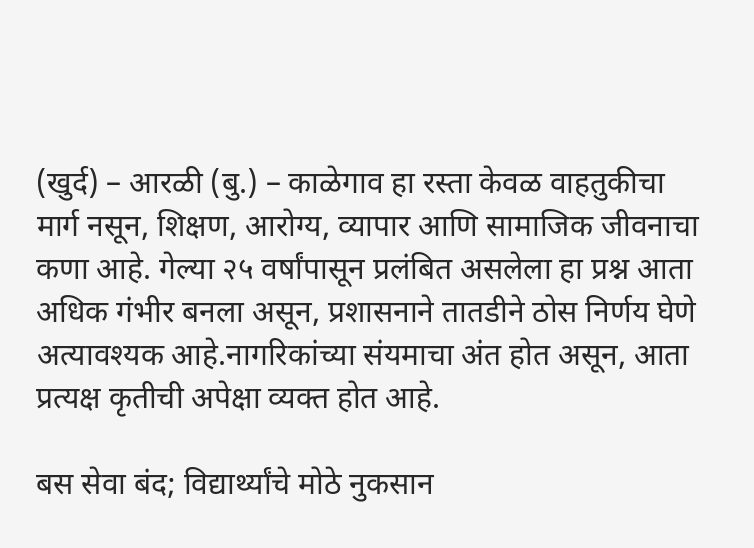(खुर्द) – आरळी (बु.) – काळेगाव हा रस्ता केवळ वाहतुकीचा मार्ग नसून, शिक्षण, आरोग्य, व्यापार आणि सामाजिक जीवनाचा कणा आहे. गेल्या २५ वर्षांपासून प्रलंबित असलेला हा प्रश्न आता अधिक गंभीर बनला असून, प्रशासनाने तातडीने ठोस निर्णय घेणे अत्यावश्यक आहे.नागरिकांच्या संयमाचा अंत होत असून, आता प्रत्यक्ष कृतीची अपेक्षा व्यक्त होत आहे.

बस सेवा बंद; विद्यार्थ्यांचे मोठे नुकसान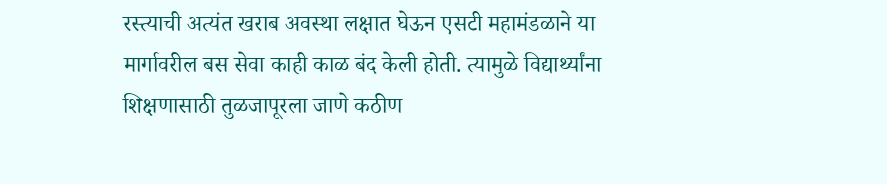रस्त्याची अत्यंत खराब अवस्था लक्षात घेऊन एसटी महामंडळाने या मार्गावरील बस सेवा काही काळ बंद केली होती. त्यामुळे विद्यार्थ्यांना शिक्षणासाठी तुळजापूरला जाणे कठीण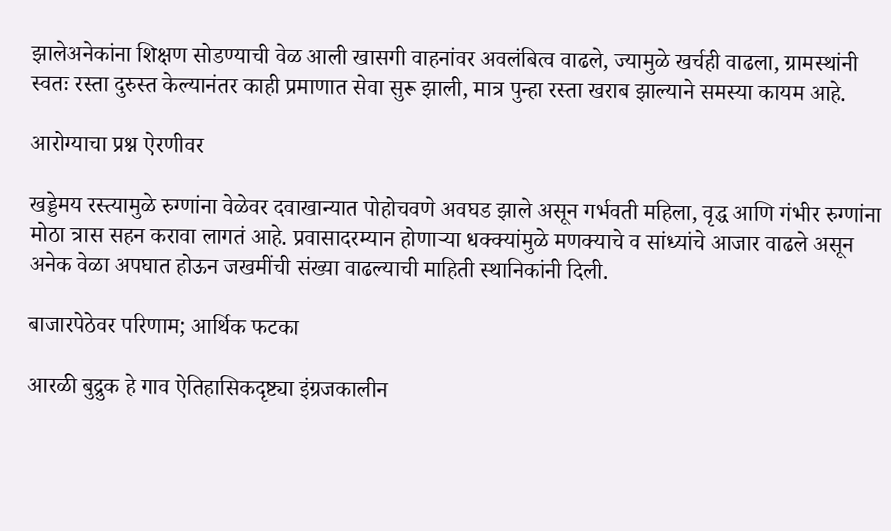झालेअनेकांना शिक्षण सोडण्याची वेळ आली खासगी वाहनांवर अवलंबित्व वाढले, ज्यामुळे खर्चही वाढला, ग्रामस्थांनी स्वतः रस्ता दुरुस्त केल्यानंतर काही प्रमाणात सेवा सुरू झाली, मात्र पुन्हा रस्ता खराब झाल्याने समस्या कायम आहे.

आरोग्याचा प्रश्न ऐरणीवर

खड्डेमय रस्त्यामुळे रुग्णांना वेळेवर दवाखान्यात पोहोचवणे अवघड झाले असून गर्भवती महिला, वृद्ध आणि गंभीर रुग्णांना मोठा त्रास सहन करावा लागतं आहे. प्रवासादरम्यान होणाऱ्या धक्क्यांमुळे मणक्याचे व सांध्यांचे आजार वाढले असून अनेक वेळा अपघात होऊन जखमींची संख्या वाढल्याची माहिती स्थानिकांनी दिली.

बाजारपेठेवर परिणाम; आर्थिक फटका

आरळी बुद्रुक हे गाव ऐतिहासिकदृष्ट्या इंग्रजकालीन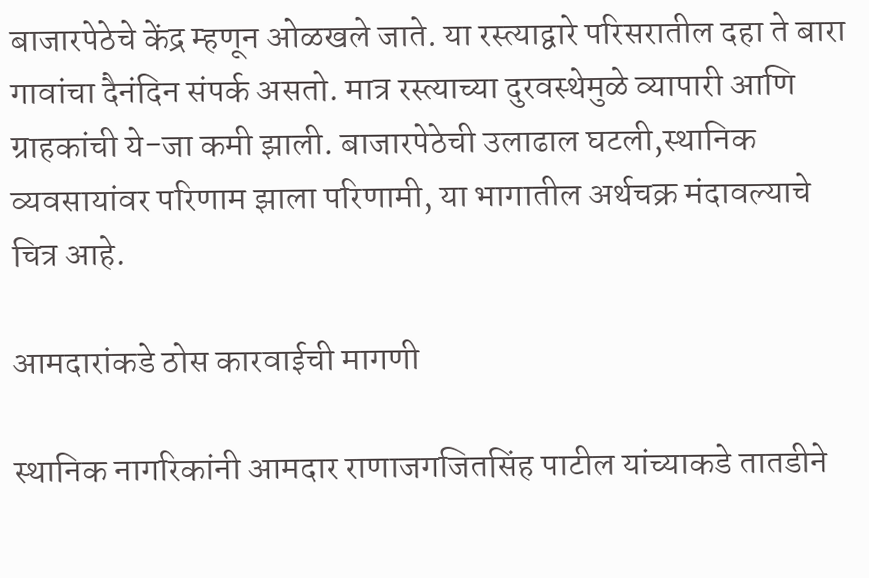बाजारपेठेचे केंद्र म्हणून ओळखले जाते. या रस्त्याद्वारे परिसरातील दहा ते बारा गावांचा दैनंदिन संपर्क असतो. मात्र रस्त्याच्या दुरवस्थेमुळे व्यापारी आणि ग्राहकांची ये-जा कमी झाली. बाजारपेठेची उलाढाल घटली,स्थानिक व्यवसायांवर परिणाम झाला परिणामी, या भागातील अर्थचक्र मंदावल्याचे चित्र आहे.

आमदारांकडे ठोस कारवाईची मागणी

स्थानिक नागरिकांनी आमदार राणाजगजितसिंह पाटील यांच्याकडे तातडीने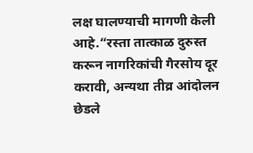लक्ष घालण्याची मागणी केली आहे.“रस्ता तात्काळ दुरुस्त करून नागरिकांची गैरसोय दूर करावी, अन्यथा तीव्र आंदोलन छेडले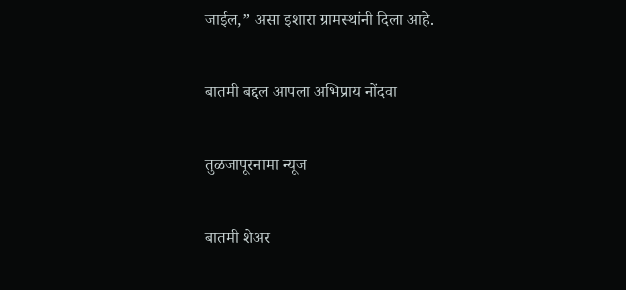जाईल,” असा इशारा ग्रामस्थांनी दिला आहे.

बातमी बद्दल आपला अभिप्राय नोंदवा

तुळजापूरनामा न्यूज

बातमी शेअर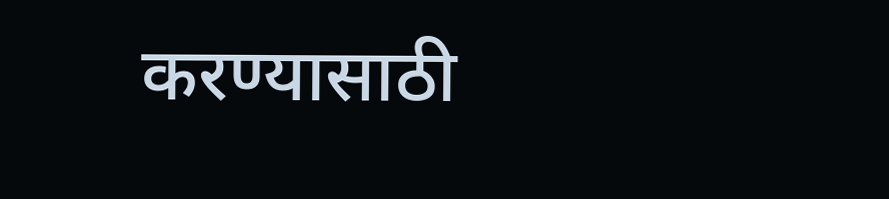करण्यासाठी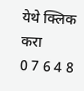येथे क्लिक करा
0 7 6 4 8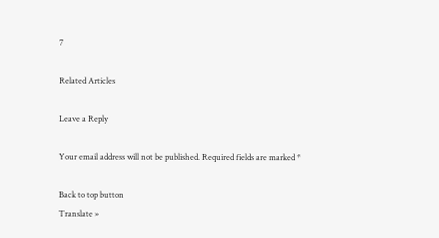7

Related Articles

Leave a Reply

Your email address will not be published. Required fields are marked *

Back to top button
Translate »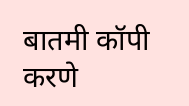बातमी कॉपी करणे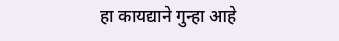हा कायद्याने गुन्हा आहे